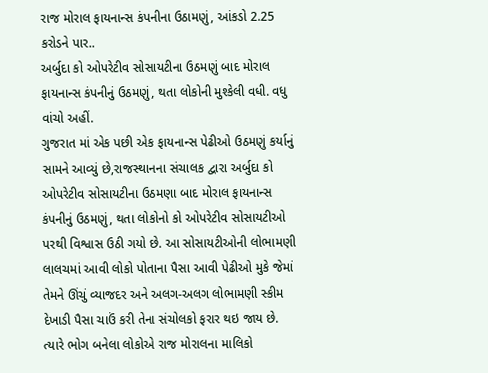રાજ મોરાલ ફાયનાન્સ કંપનીના ઉઠામણું, આંકડો 2.25 કરોડને પાર..
અર્બુદા કો ઓપરેટીવ સોસાયટીના ઉઠમણું બાદ મોરાલ ફાયનાન્સ કંપનીનું ઉઠમણું, થતા લોકોની મુશ્કેલી વધી. વધુ વાંચો અહીં.
ગુજરાત માં એક પછી એક ફાયનાન્સ પેઢીઓ ઉઠમણું કર્યાનું સામને આવ્યું છે,રાજસ્થાનના સંચાલક દ્વારા અર્બુદા કો ઓપરેટીવ સોસાયટીના ઉઠમણા બાદ મોરાલ ફાયનાન્સ કંપનીનું ઉઠમણું, થતા લોકોનો કો ઓપરેટીવ સોસાયટીઓ પરથી વિશ્વાસ ઉઠી ગયો છે. આ સોસાયટીઓની લોભામણી લાલચમાં આવી લોકો પોતાના પૈસા આવી પેઢીઓ મુકે જેમાં તેમને ઊંચું વ્યાજદર અને અલગ-અલગ લોભામણી સ્કીમ દેખાડી પૈસા ચાઉં કરી તેના સંચોલકો ફરાર થઇ જાય છે. ત્યારે ભોગ બનેલા લોકોએ રાજ મોરાલના માલિકો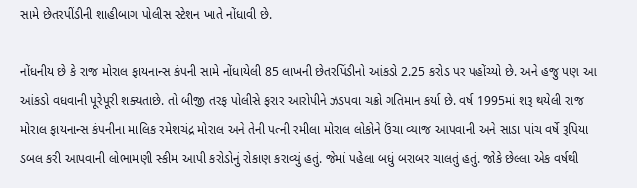સામે છેતરપીંડીની શાહીબાગ પોલીસ સ્ટેશન ખાતે નોંધાવી છે.

નોંધનીય છે કે રાજ મોરાલ ફાયનાન્સ કંપની સામે નોંધાયેલી 85 લાખની છેતરપિંડીનો આંકડો 2.25 કરોડ પર પહોંચ્યો છે. અને હજુ પણ આ આંકડો વધવાની પૂરેપૂરી શક્યતાછે. તો બીજી તરફ પોલીસે ફરાર આરોપીને ઝડપવા ચક્રો ગતિમાન કર્યા છે. વર્ષ 1995માં શરૂ થયેલી રાજ મોરાલ ફાયનાન્સ કંપનીના માલિક રમેશચંદ્ર મોરાલ અને તેની પત્ની રમીલા મોરાલ લોકોને ઉંચા વ્યાજ આપવાની અને સાડા પાંચ વર્ષે રૂપિયા ડબલ કરી આપવાની લોભામણી સ્કીમ આપી કરોડોનું રોકાણ કરાવ્યું હતું. જેમાં પહેલા બધું બરાબર ચાલતું હતું. જોકે છેલ્લા એક વર્ષથી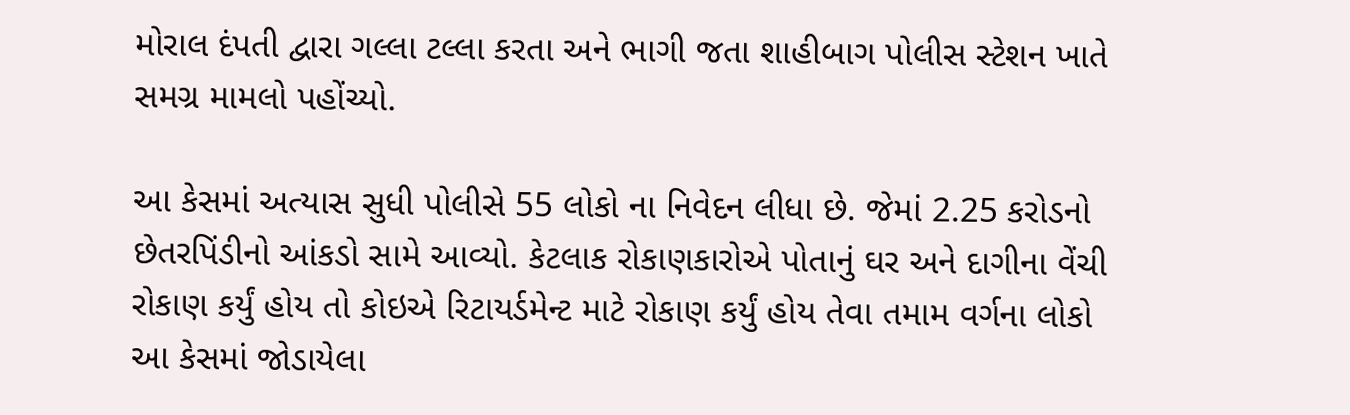મોરાલ દંપતી દ્વારા ગલ્લા ટલ્લા કરતા અને ભાગી જતા શાહીબાગ પોલીસ સ્ટેશન ખાતે સમગ્ર મામલો પહોંચ્યો.

આ કેસમાં અત્યાસ સુધી પોલીસે 55 લોકો ના નિવેદન લીધા છે. જેમાં 2.25 કરોડનો છેતરપિંડીનો આંકડો સામે આવ્યો. કેટલાક રોકાણકારોએ પોતાનું ઘર અને દાગીના વેંચી રોકાણ કર્યું હોય તો કોઇએ રિટાયર્ડમેન્ટ માટે રોકાણ કર્યું હોય તેવા તમામ વર્ગના લોકો આ કેસમાં જોડાયેલા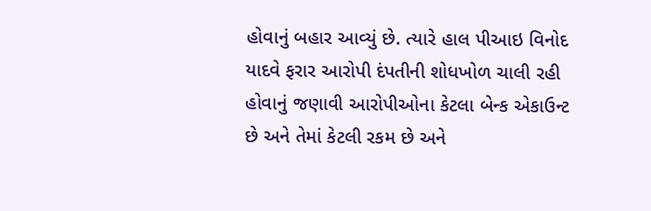હોવાનું બહાર આવ્યું છે. ત્યારે હાલ પીઆઇ વિનોદ યાદવે ફરાર આરોપી દંપતીની શોધખોળ ચાલી રહી હોવાનું જણાવી આરોપીઓના કેટલા બેન્ક એકાઉન્ટ છે અને તેમાં કેટલી રકમ છે અને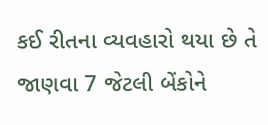કઈ રીતના વ્યવહારો થયા છે તે જાણવા 7 જેટલી બેંકોને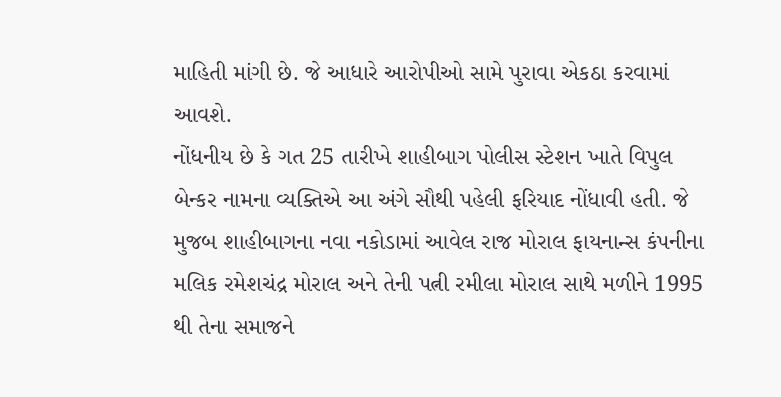માહિતી માંગી છે. જે આધારે આરોપીઓ સામે પુરાવા એકઠા કરવામાં આવશે.
નોંધનીય છે કે ગત 25 તારીખે શાહીબાગ પોલીસ સ્ટેશન ખાતે વિપુલ બેન્કર નામના વ્યક્તિએ આ અંગે સૌથી પહેલી ફરિયાદ નોંધાવી હતી. જે મુજબ શાહીબાગના નવા નકોડામાં આવેલ રાજ મોરાલ ફાયનાન્સ કંપનીના મલિક રમેશચંદ્ર મોરાલ અને તેની પત્ની રમીલા મોરાલ સાથે મળીને 1995 થી તેના સમાજને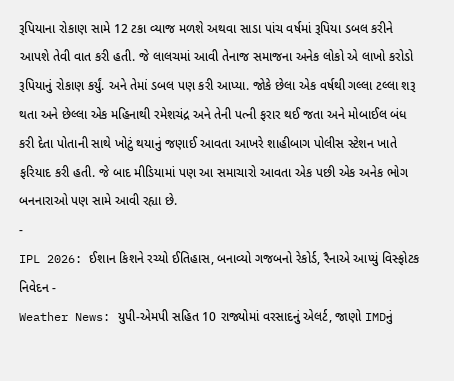રૂપિયાના રોકાણ સામે 12 ટકા વ્યાજ મળશે અથવા સાડા પાંચ વર્ષમાં રૂપિયા ડબલ કરીને આપશે તેવી વાત કરી હતી. જે લાલચમાં આવી તેનાજ સમાજના અનેક લોકો એ લાખો કરોડો રૂપિયાનું રોકાણ કર્યું. અને તેમાં ડબલ પણ કરી આપ્યા. જોકે છેલા એક વર્ષથી ગલ્લા ટલ્લા શરૂ થતા અને છેલ્લા એક મહિનાથી રમેશચંદ્ર અને તેની પત્ની ફરાર થઈ જતા અને મોબાઈલ બંધ કરી દેતા પોતાની સાથે ખોટું થયાનું જણાઈ આવતા આખરે શાહીબાગ પોલીસ સ્ટેશન ખાતે ફરિયાદ કરી હતી. જે બાદ મીડિયામાં પણ આ સમાચારો આવતા એક પછી એક અનેક ભોગ બનનારાઓ પણ સામે આવી રહ્યા છે.
-
IPL 2026: ઈશાન કિશને રચ્યો ઈતિહાસ, બનાવ્યો ગજબનો રેકોર્ડ, રૈનાએ આપ્યું વિસ્ફોટક નિવેદન -
Weather News: યુપી-એમપી સહિત 10 રાજ્યોમાં વરસાદનું એલર્ટ, જાણો IMDનું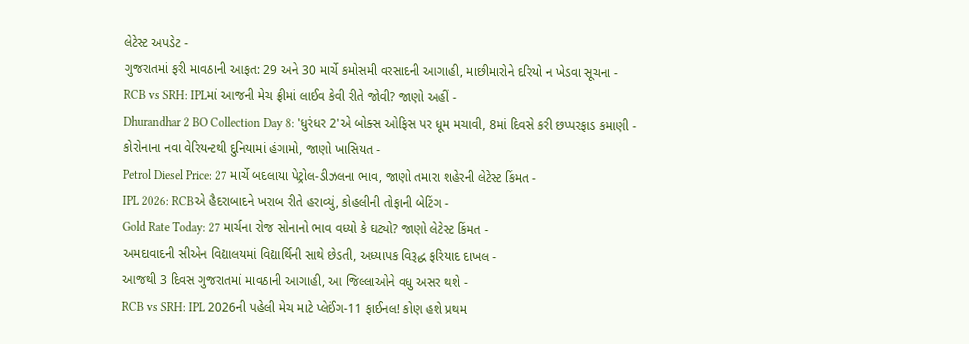લેટેસ્ટ અપડેટ -
ગુજરાતમાં ફરી માવઠાની આફત: 29 અને 30 માર્ચે કમોસમી વરસાદની આગાહી, માછીમારોને દરિયો ન ખેડવા સૂચના -
RCB vs SRH: IPLમાં આજની મેચ ફ્રીમાં લાઈવ કેવી રીતે જોવી? જાણો અહીં -
Dhurandhar 2 BO Collection Day 8: 'ધુરંધર 2'એ બોક્સ ઓફિસ પર ધૂમ મચાવી, 8માં દિવસે કરી છપ્પરફાડ કમાણી -
કોરોનાના નવા વેરિયન્ટથી દુનિયામાં હંગામો, જાણો ખાસિયત -
Petrol Diesel Price: 27 માર્ચે બદલાયા પેટ્રોલ-ડીઝલના ભાવ, જાણો તમારા શહેરની લેટેસ્ટ કિંમત -
IPL 2026: RCBએ હૈદરાબાદને ખરાબ રીતે હરાવ્યું, કોહલીની તોફાની બેટિંગ -
Gold Rate Today: 27 માર્ચના રોજ સોનાનો ભાવ વધ્યો કે ઘટ્યો? જાણો લેટેસ્ટ કિંમત -
અમદાવાદની સીએન વિદ્યાલયમાં વિદ્યાર્થિની સાથે છેડતી, અધ્યાપક વિરૂદ્ધ ફરિયાદ દાખલ -
આજથી 3 દિવસ ગુજરાતમાં માવઠાની આગાહી, આ જિલ્લાઓને વધુ અસર થશે -
RCB vs SRH: IPL 2026ની પહેલી મેચ માટે પ્લેઈંગ-11 ફાઈનલ! કોણ હશે પ્રથમ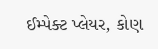ઈમ્પેક્ટ પ્લેયર, કોણ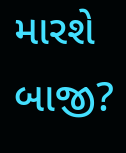મારશે બાજી?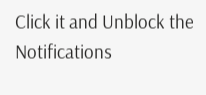Click it and Unblock the Notifications